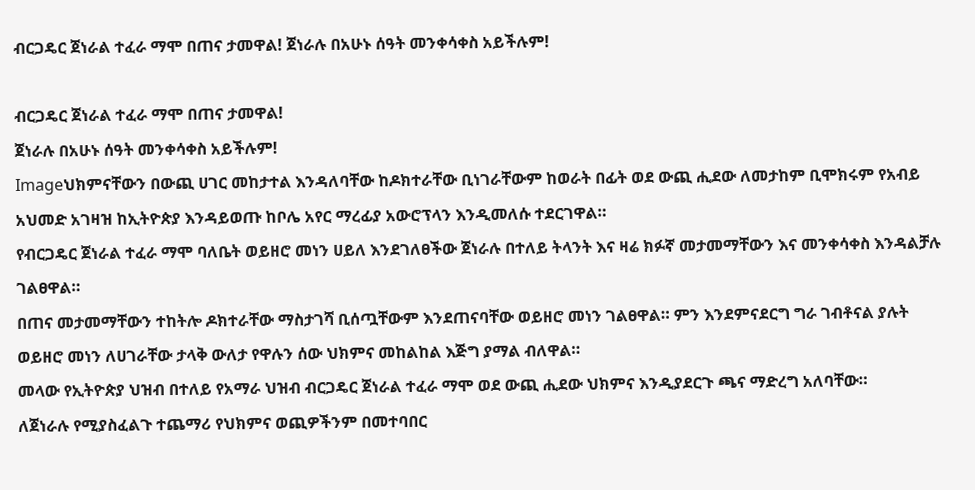ብርጋዴር ጀነራል ተፈራ ማሞ በጠና ታመዋል! ጀነራሉ በአሁኑ ሰዓት መንቀሳቀስ አይችሉም!

ብርጋዴር ጀነራል ተፈራ ማሞ በጠና ታመዋል!
ጀነራሉ በአሁኑ ሰዓት መንቀሳቀስ አይችሉም!
Imageህክምናቸውን በውጪ ሀገር መከታተል እንዳለባቸው ከዶክተራቸው ቢነገራቸውም ከወራት በፊት ወደ ውጪ ሒደው ለመታከም ቢሞክሩም የአብይ አህመድ አገዛዝ ከኢትዮጵያ እንዳይወጡ ከቦሌ አየር ማረፊያ አውሮፕላን እንዲመለሱ ተደርገዋል።
የብርጋዴር ጀነራል ተፈራ ማሞ ባለቤት ወይዘሮ መነን ሀይለ እንደገለፀችው ጀነራሉ በተለይ ትላንት እና ዛሬ ክፉኛ መታመማቸውን እና መንቀሳቀስ እንዳልቻሉ ገልፀዋል።
በጠና መታመማቸውን ተከትሎ ዶክተራቸው ማስታገሻ ቢሰጧቸውም እንደጠናባቸው ወይዘሮ መነን ገልፀዋል። ምን እንደምናደርግ ግራ ገብቶናል ያሉት ወይዘሮ መነን ለሀገራቸው ታላቅ ውለታ የዋሉን ሰው ህክምና መከልከል እጅግ ያማል ብለዋል።
መላው የኢትዮጵያ ህዝብ በተለይ የአማራ ህዝብ ብርጋዴር ጀነራል ተፈራ ማሞ ወደ ውጪ ሒደው ህክምና እንዲያደርጉ ጫና ማድረግ አለባቸው።
ለጀነራሉ የሚያስፈልጉ ተጨማሪ የህክምና ወጪዎችንም በመተባበር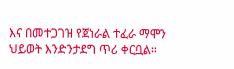እና በመተጋገዝ የጀነራል ተፈራ ማሞን ህይወት እንድንታደግ ጥሪ ቀርቧል።